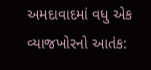અમદાવાદમાં વધુ એક વ્યાજખોરનો આતંક: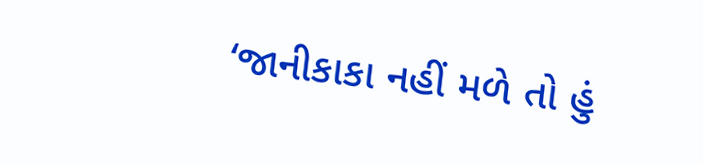‘જાનીકાકા નહીં મળે તો હું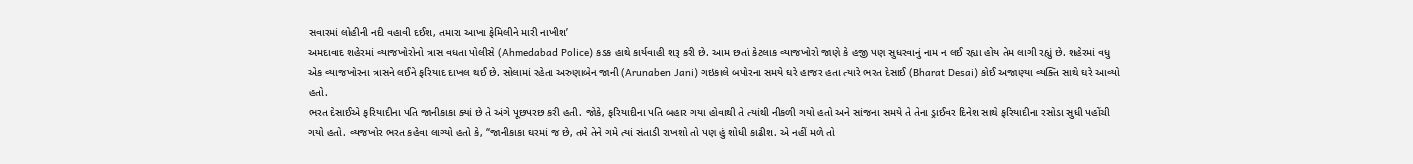સવારમાં લોહીની નદી વહાવી દઈશ, તમારા આખા ફેમિલીને મારી નાખીશ’
અમદાવાદ શહેરમાં વ્યાજખોરોનો ત્રાસ વધતા પોલીસે (Ahmedabad Police) કડક હાથે કાર્યવાહી શરૂ કરી છે. આમ છતાં કેટલાક વ્યાજખોરો જાણે કે હજી પણ સુધરવાનું નામ ન લઈ રહ્યા હોય તેમ લાગી રહ્યું છે. શહેરમાં વધુ એક વ્યાજખોરના ત્રાસને લઈને ફરિયાદ દાખલ થઈ છે. સોલામાં રહેતા અરુણાબેન જાની (Arunaben Jani) ગઇકાલે બપોરના સમયે ઘરે હાજર હતા ત્યારે ભરત દેસાઈ (Bharat Desai) કોઈ અજાણ્યા વ્યક્તિ સાથે ઘરે આવ્યો હતો.
ભરત દેસાઈએ ફરિયાદીના પતિ જાનીકાકા ક્યાં છે તે અંગે પૂછપરછ કરી હતી. જોકે, ફરિયાદીના પતિ બહાર ગયા હોવાથી તે ત્યાંથી નીકળી ગયો હતો અને સાંજના સમયે તે તેના ડ્રાઈવર દિનેશ સાથે ફરિયાદીના રસોડા સુધી પહોંચી ગયો હતો. વ્યજખોર ભરત કહેવા લાગ્યો હતો કે, “જાનીકાકા ઘરમાં જ છે, તમે તેને ગમે ત્યાં સંતાડી રાખશો તો પણ હું શોધી કાઢીશ. એ નહીં મળે તો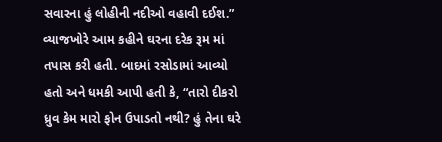સવારના હું લોહીની નદીઓ વહાવી દઈશ.”
વ્યાજખોરે આમ કહીને ઘરના દરેક રૂમ માં તપાસ કરી હતી. બાદમાં રસોડામાં આવ્યો હતો અને ધમકી આપી હતી કે, “તારો દીકરો ધ્રુવ કેમ મારો ફોન ઉપાડતો નથી? હું તેના ઘરે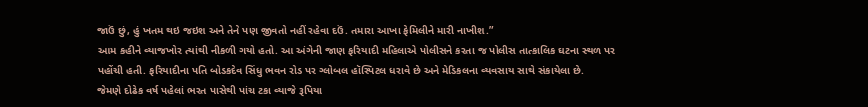જાઉં છું, હું ખતમ થઇ જઇશ અને તેને પણ જીવતો નહીં રહેવા દઉં. તમારા આખા ફેમિલીને મારી નાખીશ.”
આમ કહીને વ્યાજખોર ત્યાંથી નીકળી ગયો હતો. આ અંગેની જાણ ફરિયાદી મહિલાએ પોલીસને કરતા જ પોલીસ તાત્કાલિક ઘટના સ્થળ પર પહોંચી હતી. ફરિયાદીના પતિ બોડકદેવ સિંધુ ભવન રોડ પર ગ્લોબલ હૉસ્પિટલ ધરાવે છે અને મેડિકલના વ્યવસાય સાથે સંકાયેલા છે.
જેમણે દોઢેક વર્ષ પહેલાં ભરત પાસેથી પાંચ ટકા વ્યાજે રૂપિયા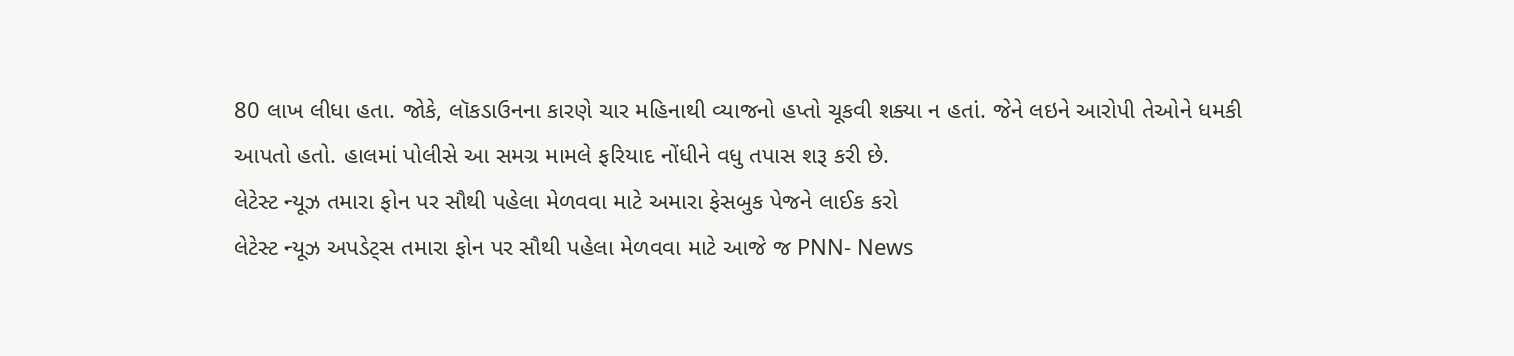80 લાખ લીધા હતા. જોકે, લૉકડાઉનના કારણે ચાર મહિનાથી વ્યાજનો હપ્તો ચૂકવી શક્યા ન હતાં. જેને લઇને આરોપી તેઓને ધમકી આપતો હતો. હાલમાં પોલીસે આ સમગ્ર મામલે ફરિયાદ નોંધીને વધુ તપાસ શરૂ કરી છે.
લેટેસ્ટ ન્યૂઝ તમારા ફોન પર સૌથી પહેલા મેળવવા માટે અમારા ફેસબુક પેજને લાઈક કરો
લેટેસ્ટ ન્યૂઝ અપડેટ્સ તમારા ફોન પર સૌથી પહેલા મેળવવા માટે આજે જ PNN- News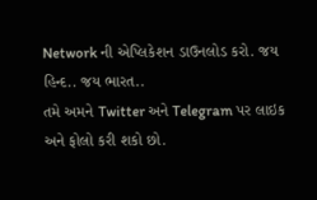Network ની એપ્લિકેશન ડાઉનલોડ કરો. જય હિન્દ.. જય ભારત..
તમે અમને Twitter અને Telegram પર લાઇક અને ફોલો કરી શકો છો.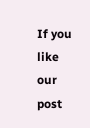If you like our post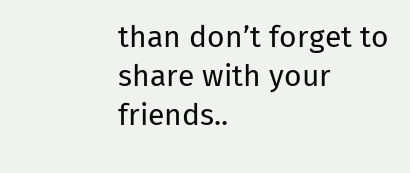than don’t forget to share with your friends..